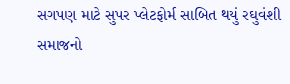સગપણ માટે સુપર પ્લેટફોર્મ સાબિત થયું રઘુવંશી સમાજનો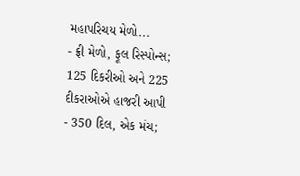મહાપરિચય મેળો...
- ફ્રી મેળો, ફૂલ રિસ્પોન્સ; 125 દિકરીઓ અને 225 દીકરાઓએ હાજરી આપી
- 350 દિલ, એક મંચ;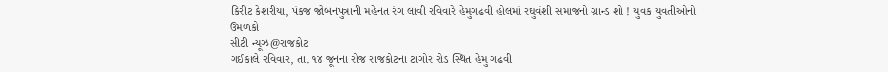કિરીટ કેશરીયા, પંકજ જોબનપુત્રાની મહેનત રંગ લાવી રવિવારે હેમુગઢવી હોલમાં રઘુવંશી સમાજનો ગ્રાન્ડ શો ! યુવક યુવતીઓનો ઉમળકો
સીટી ન્યૂઝ@રાજકોટ
ગઈકાલે રવિવાર, તા. ૧૪ જૂનના રોજ રાજકોટના ટાગોર રોડ સ્થિત હેમુ ગઢવી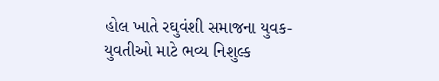હોલ ખાતે રઘુવંશી સમાજના યુવક-યુવતીઓ માટે ભવ્ય નિશુલ્ક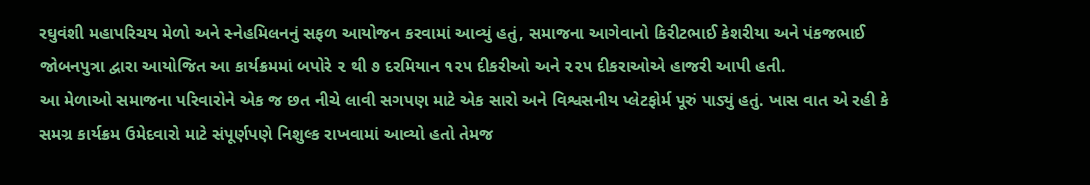રઘુવંશી મહાપરિચય મેળો અને સ્નેહમિલનનું સફળ આયોજન કરવામાં આવ્યું હતું, સમાજના આગેવાનો કિરીટભાઈ કેશરીયા અને પંકજભાઈ જોબનપુત્રા દ્વારા આયોજિત આ કાર્યક્રમમાં બપોરે ૨ થી ૭ દરમિયાન ૧૨૫ દીકરીઓ અને ૨૨૫ દીકરાઓએ હાજરી આપી હતી.
આ મેળાઓ સમાજના પરિવારોને એક જ છત નીચે લાવી સગપણ માટે એક સારો અને વિશ્વસનીય પ્લેટફોર્મ પૂરું પાડ્યું હતું. ખાસ વાત એ રહી કે સમગ્ર કાર્યક્રમ ઉમેદવારો માટે સંપૂર્ણપણે નિશુલ્ક રાખવામાં આવ્યો હતો તેમજ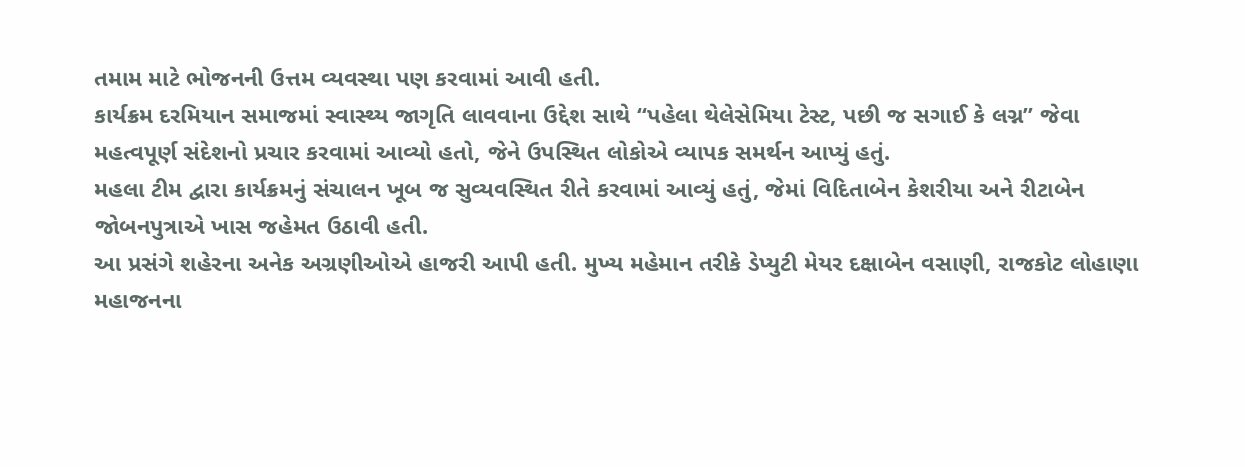તમામ માટે ભોજનની ઉત્તમ વ્યવસ્થા પણ કરવામાં આવી હતી.
કાર્યક્રમ દરમિયાન સમાજમાં સ્વાસ્થ્ય જાગૃતિ લાવવાના ઉદ્દેશ સાથે “પહેલા થેલેસેમિયા ટેસ્ટ, પછી જ સગાઈ કે લગ્ન” જેવા મહત્વપૂર્ણ સંદેશનો પ્રચાર કરવામાં આવ્યો હતો, જેને ઉપસ્થિત લોકોએ વ્યાપક સમર્થન આપ્યું હતું.
મહલા ટીમ દ્વારા કાર્યક્રમનું સંચાલન ખૂબ જ સુવ્યવસ્થિત રીતે કરવામાં આવ્યું હતું, જેમાં વિદિતાબેન કેશરીયા અને રીટાબેન જોબનપુત્રાએ ખાસ જહેમત ઉઠાવી હતી.
આ પ્રસંગે શહેરના અનેક અગ્રણીઓએ હાજરી આપી હતી. મુખ્ય મહેમાન તરીકે ડેપ્યુટી મેયર દક્ષાબેન વસાણી, રાજકોટ લોહાણા મહાજનના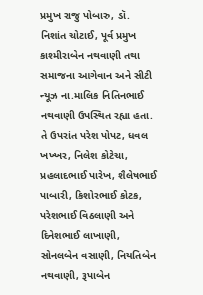પ્રમુખ રાજુ પોબારુ, ડૉ. નિશાંત ચોટાઈ, પૂર્વ પ્રમુખ કાશ્મીરાબેન નથવાણી તથા સમાજના આગેવાન અને સીટી ન્યૂઝ ના.માલિક નિતિનભાઈ નથવાણી ઉપસ્થિત રહ્યા હતા.
તે ઉપરાંત પરેશ પોપટ, ધવલ ખખ્ખર, નિલેશ કોટેચા, પ્રહલાદભાઈ પારેખ, શૈલેષભાઈ પાબારી, કિશોરભાઈ કોટક, પરેશભાઈ વિઠલાણી અને દિનેશભાઈ લાખાણી, સોનલબેન વસાણી, નિયતિબેન નથવાણી, રૂપાબેન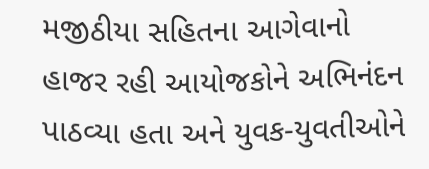મજીઠીયા સહિતના આગેવાનો હાજર રહી આયોજકોને અભિનંદન પાઠવ્યા હતા અને યુવક-યુવતીઓને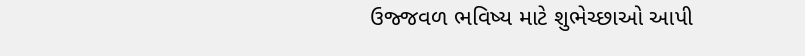ઉજ્જવળ ભવિષ્ય માટે શુભેચ્છાઓ આપી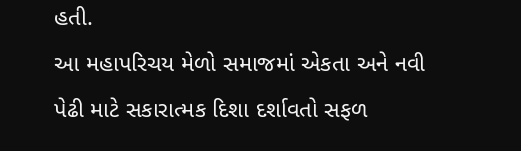હતી.
આ મહાપરિચય મેળો સમાજમાં એકતા અને નવી પેઢી માટે સકારાત્મક દિશા દર્શાવતો સફળ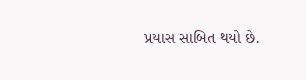પ્રયાસ સાબિત થયો છે.